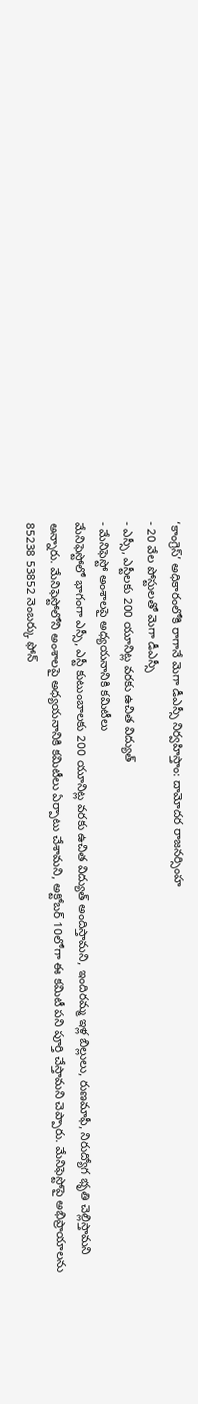‘కాంగ్రెస్’ అధికారంలోకి రాగానే మెగా డీఎస్సీ నిర్వహిస్తాం: దామోదర రాజనర్సింహ
- 20 వేల పోస్టులతో మెగా డీఎస్సీ
- ఎస్సీ, ఎస్టీలకు 200 యూనిట్ల వరకు ఉచిత విద్యుత్
- మేనిఫెస్టో అంశాలపై అధ్యయనానికి కమిటీలు
మేనిఫెస్టోలో భాగంగా ఎస్సీ, ఎస్టీ కుటుంబాలకు 200 యూనిట్ల వరకు ఉచిత విద్యుత్ అందిస్తామని, ఇందిరమ్మ ఇళ్ల బిల్లులు, రుణమాఫీ, నిరుద్యోగ భృతి చెల్లిస్తామని అన్నారు. మేనిఫెస్టోలోని అంశాలపై అధ్యయనానికి కమిటీలు ఏర్పాటు చేశామని, అక్టోబర్ 10లోగా ఈ కమిటీ పని పూర్తి చేస్తామని చెప్పారు. మేనిఫెస్టోపై అభిప్రాయాలను 85238 53852 నెంబర్కు ఫోన్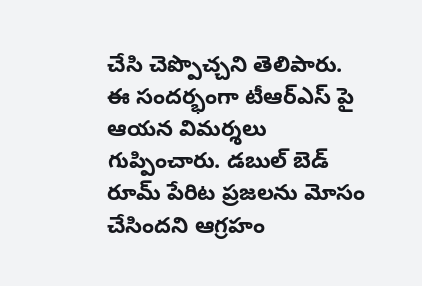చేసి చెప్పొచ్చని తెలిపారు. ఈ సందర్భంగా టీఆర్ఎస్ పై ఆయన విమర్శలు గుప్పించారు. డబుల్ బెడ్ రూమ్ పేరిట ప్రజలను మోసం చేసిందని ఆగ్రహం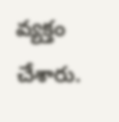వ్యక్తం చేశారు.